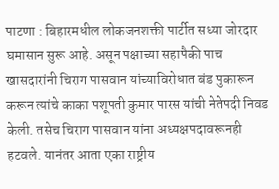पाटणा : बिहारमधील लोकजनशक्ती पार्टीत सध्या जोरदार घमासान सुरू आहे. असून पक्षाच्या सहापैकी पाच खासदारांनी चिराग पासवान यांच्याविरोधात बंड पुकारून करून त्यांचे काका पशूपती कुमार पारस यांची नेतेपदी निवड केली. तसेच चिराग पासवान यांना अध्यक्षपदावरूनही हटवले. यानंतर आता एका राष्ट्रीय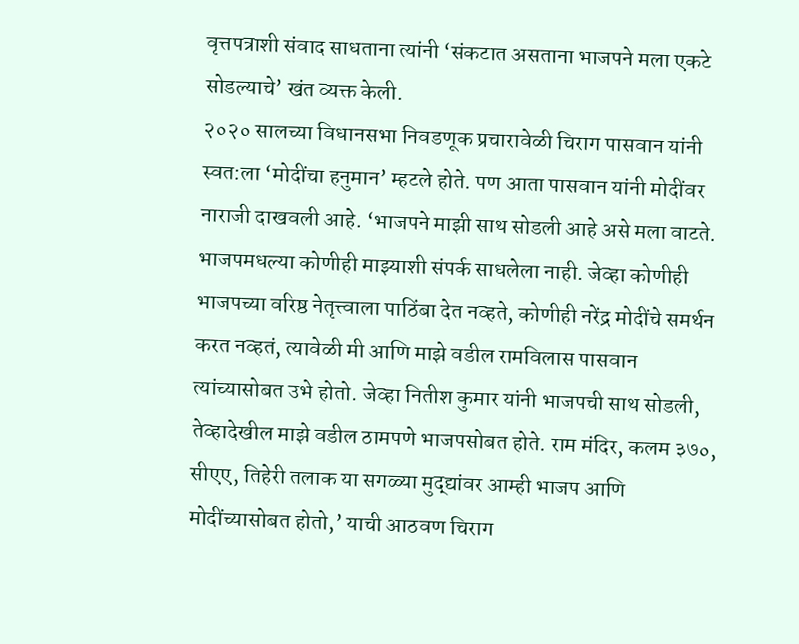वृत्तपत्राशी संवाद साधताना त्यांनी ‘संकटात असताना भाजपने मला एकटे सोडल्याचे’ खंत व्यक्त केली.
२०२० सालच्या विधानसभा निवडणूक प्रचारावेळी चिराग पासवान यांनी स्वत:ला ‘मोदींचा हनुमान’ म्हटले होते. पण आता पासवान यांनी मोदींवर नाराजी दाखवली आहे. ‘भाजपने माझी साथ सोडली आहे असे मला वाटते. भाजपमधल्या कोणीही माझ्याशी संपर्क साधलेला नाही. जेव्हा कोणीही भाजपच्या वरिष्ठ नेतृत्त्वाला पाठिंबा देत नव्हते, कोणीही नरेंद्र मोदींचे समर्थन करत नव्हतं, त्यावेळी मी आणि माझे वडील रामविलास पासवान त्यांच्यासोबत उभे होतो. जेव्हा नितीश कुमार यांनी भाजपची साथ सोडली, तेव्हादेखील माझे वडील ठामपणे भाजपसोबत होते. राम मंदिर, कलम ३७०, सीएए, तिहेरी तलाक या सगळ्या मुद्द्यांवर आम्ही भाजप आणि मोदींच्यासोबत होतो,’ याची आठवण चिराग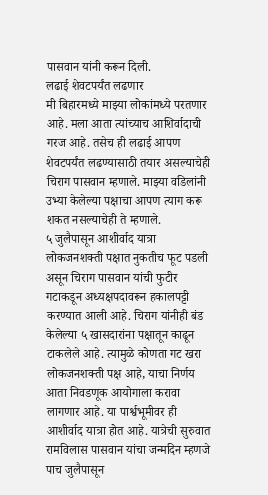पासवान यांनी करून दिली.
लढाई शेवटपर्यंत लढणार
मी बिहारमध्ये माझ्या लोकांमध्ये परतणार आहे. मला आता त्यांच्याच आशिर्वादाची गरज आहे. तसेच ही लढाई आपण शेवटपर्यंत लढण्यासाठी तयार असल्याचेही चिराग पासवान म्हणाले. माझ्या वडिलांनी उभ्या केलेल्या पक्षाचा आपण त्याग करू शकत नसल्याचेही ते म्हणाले.
५ जुलैपासून आशीर्वाद यात्रा
लोकजनशक्ती पक्षात नुकतीच फूट पडली असून चिराग पासवान यांची फुटीर गटाकडून अध्यक्षपदावरून हकालपट्टी करण्यात आली आहे. चिराग यांनीही बंड केलेल्या ५ खासदारांना पक्षातून काढून टाकलेले आहे. त्यामुळे कोणता गट खरा लोकजनशक्ती पक्ष आहे, याचा निर्णय आता निवडणूक आयोगाला करावा लागणार आहे. या पार्श्वभूमीवर ही आशीर्वाद यात्रा होत आहे. यात्रेची सुरुवात रामविलास पासवान यांचा जन्मदिन म्हणजे पाच जुलैपासून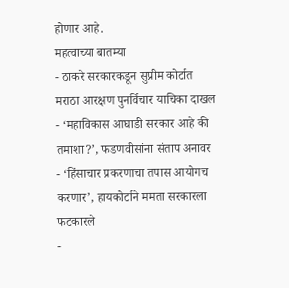होणार आहे.
महत्वाच्या बातम्या
- ठाकरे सरकारकडून सुप्रीम कोर्टात मराठा आरक्षण पुनर्विचार याचिका दाखल
- ‘महाविकास आघाडी सरकार आहे की तमाशा?’, फडणवीसांना संताप अनावर
- ‘हिंसाचार प्रकरणाचा तपास आयोगच करणार’, हायकोर्टाने ममता सरकारला फटकारले
-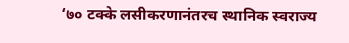‘७० टक्के लसीकरणानंतरच स्थानिक स्वराज्य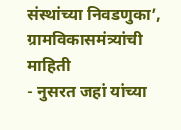संस्थांच्या निवडणुका’, ग्रामविकासमंत्र्यांची माहिती
- नुसरत जहां यांच्या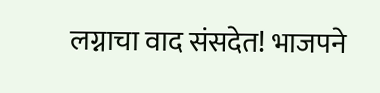लग्नाचा वाद संसदेत! भाजपने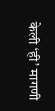केली ‘ही’ मागणी